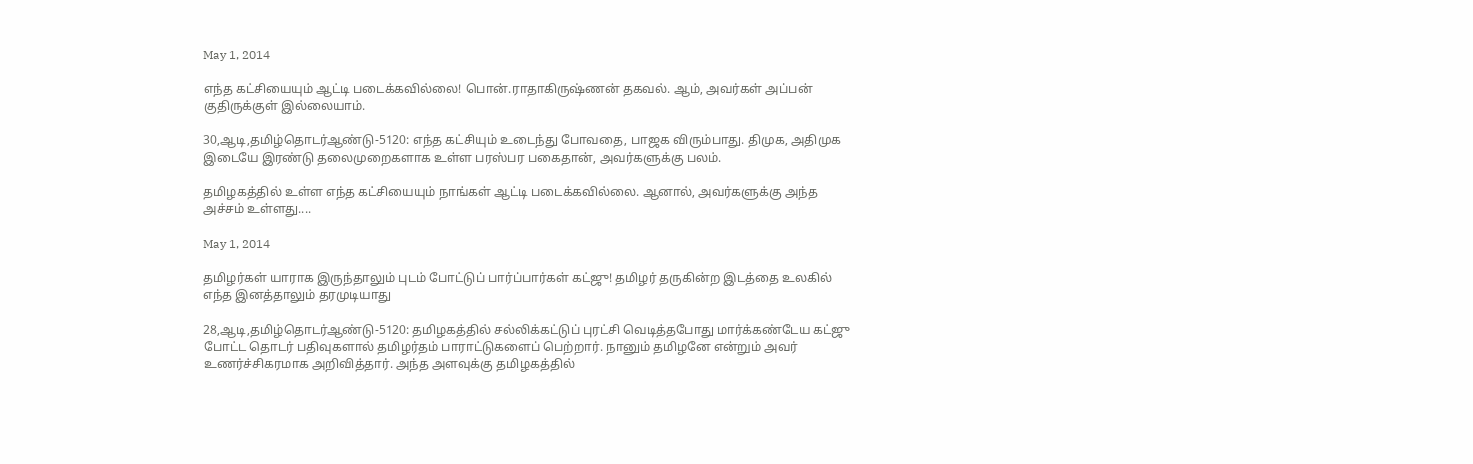May 1, 2014

எந்த கட்சியையும் ஆட்டி படைக்கவில்லை! பொன்.ராதாகிருஷ்ணன் தகவல். ஆம், அவர்கள் அப்பன் குதிருக்குள் இல்லையாம்.

30,ஆடி,தமிழ்தொடர்ஆண்டு-5120: எந்த கட்சியும் உடைந்து போவதை, பாஜக விரும்பாது. திமுக, அதிமுக இடையே இரண்டு தலைமுறைகளாக உள்ள பரஸ்பர பகைதான், அவர்களுக்கு பலம்.

தமிழகத்தில் உள்ள எந்த கட்சியையும் நாங்கள் ஆட்டி படைக்கவில்லை. ஆனால், அவர்களுக்கு அந்த அச்சம் உள்ளது....

May 1, 2014

தமிழர்கள் யாராக இருந்தாலும் புடம் போட்டுப் பார்ப்பார்கள் கட்ஜு! தமிழர் தருகின்ற இடத்தை உலகில் எந்த இனத்தாலும் தரமுடியாது

28,ஆடி,தமிழ்தொடர்ஆண்டு-5120: தமிழகத்தில் சல்லிக்கட்டுப் புரட்சி வெடித்தபோது மார்க்கண்டேய கட்ஜு போட்ட தொடர் பதிவுகளால் தமிழர்தம் பாராட்டுகளைப் பெற்றார். நானும் தமிழனே என்றும் அவர் உணர்ச்சிகரமாக அறிவித்தார். அந்த அளவுக்கு தமிழகத்தில்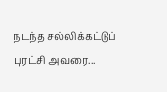நடந்த சல்லிக்கட்டுப் புரட்சி அவரை...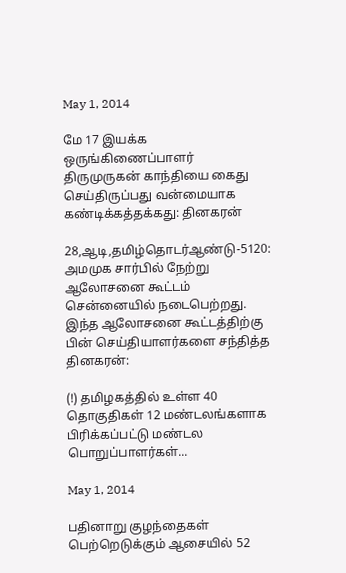May 1, 2014

மே 17 இயக்க ஒருங்கிணைப்பாளர் திருமுருகன் காந்தியை கைது செய்திருப்பது வன்மையாக கண்டிக்கத்தக்கது: தினகரன்

28,ஆடி,தமிழ்தொடர்ஆண்டு-5120: அமமுக சார்பில் நேற்று ஆலோசனை கூட்டம் சென்னையில் நடைபெற்றது. இந்த ஆலோசனை கூட்டத்திற்கு பின் செய்தியாளர்களை சந்தித்த தினகரன்:

(!) தமிழகத்தில் உள்ள 40 தொகுதிகள் 12 மண்டலங்களாக பிரிக்கப்பட்டு மண்டல பொறுப்பாளர்கள்...

May 1, 2014

பதினாறு குழந்தைகள் பெற்றெடுக்கும் ஆசையில் 52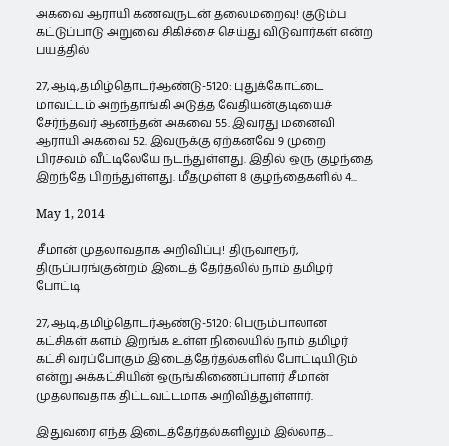அகவை ஆராயி கணவருடன் தலைமறைவு! குடும்ப கட்டுப்பாடு அறுவை சிகிச்சை செய்து விடுவார்கள் என்ற பயத்தில்

27,ஆடி,தமிழ்தொடர்ஆண்டு-5120: புதுக்கோட்டை மாவட்டம் அறந்தாங்கி அடுத்த வேதியன்குடியைச் சேர்ந்தவர் ஆனந்தன் அகவை 55. இவரது மனைவி ஆராயி அகவை 52. இவருக்கு ஏற்கனவே 9 முறை பிரசவம் வீட்டிலேயே நடந்துள்ளது. இதில் ஒரு குழந்தை இறந்தே பிறந்துள்ளது. மீதமுள்ள 8 குழந்தைகளில் 4...

May 1, 2014

சீமான் முதலாவதாக அறிவிப்பு! திருவாரூர், திருப்பரங்குன்றம் இடைத் தேர்தலில் நாம் தமிழர் போட்டி

27,ஆடி,தமிழ்தொடர்ஆண்டு-5120: பெரும்பாலான கட்சிகள் களம் இறங்க உள்ள நிலையில் நாம் தமிழர் கட்சி வரப்போகும் இடைத்தேர்தல்களில் போட்டியிடும் என்று அக்கட்சியின் ஒருங்கிணைப்பாளர் சீமான் முதலாவதாக திட்டவட்டமாக அறிவித்துள்ளார்.

இதுவரை எந்த இடைத்தேர்தல்களிலும் இல்லாத...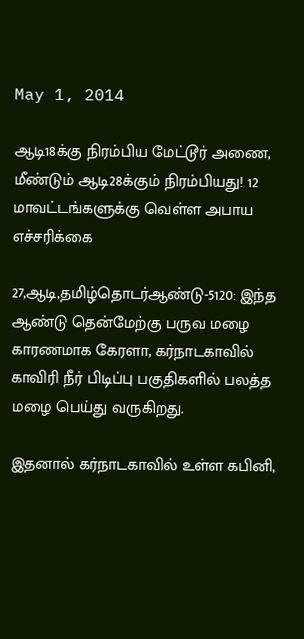May 1, 2014

ஆடி18க்கு நிரம்பிய மேட்டூர் அணை, மீண்டும் ஆடி28க்கும் நிரம்பியது! 12 மாவட்டங்களுக்கு வெள்ள அபாய எச்சரிக்கை

27,ஆடி,தமிழ்தொடர்ஆண்டு-5120: இந்த ஆண்டு தென்மேற்கு பருவ மழை காரணமாக கேரளா, கர்நாடகாவில் காவிரி நீர் பிடிப்பு பகுதிகளில் பலத்த மழை பெய்து வருகிறது.

இதனால் கர்நாடகாவில் உள்ள கபினி,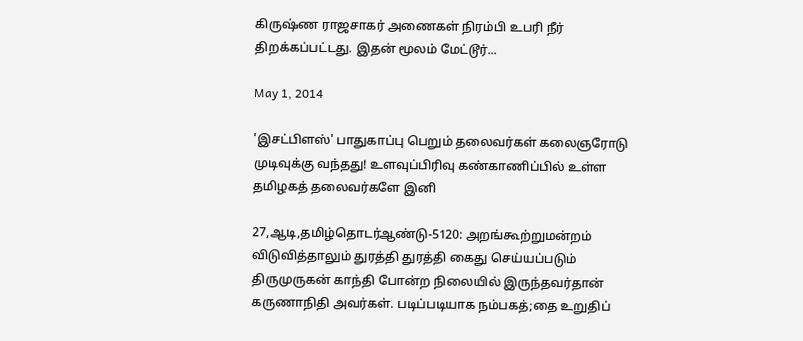கிருஷ்ண ராஜசாகர் அணைகள் நிரம்பி உபரி நீர் திறக்கப்பட்டது. இதன் மூலம் மேட்டூர்...

May 1, 2014

'இசட்பிளஸ்' பாதுகாப்பு பெறும் தலைவர்கள் கலைஞரோடு முடிவுக்கு வந்தது! உளவுப்பிரிவு கண்காணிப்பில் உள்ள தமிழகத் தலைவர்களே இனி

27,ஆடி,தமிழ்தொடர்ஆண்டு-5120: அறங்கூற்றுமன்றம் விடுவித்தாலும் துரத்தி துரத்தி கைது செய்யப்படும் திருமுருகன் காந்தி போன்ற நிலையில் இருந்தவர்தான் கருணாநிதி அவர்கள். படிப்படியாக நம்பகத்;தை உறுதிப்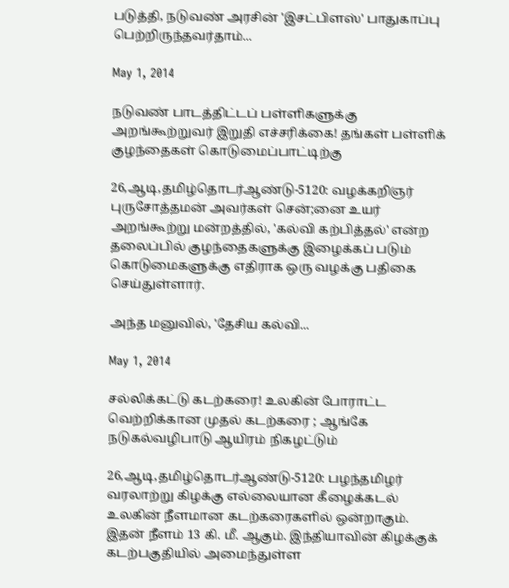படுத்தி, நடுவண் அரசின் 'இசட்பிளஸ்' பாதுகாப்பு பெற்றிருந்தவர்தாம்...

May 1, 2014

நடுவண் பாடத்திட்டப் பள்ளிகளுக்கு அறங்கூற்றுவர் இறுதி எச்சரிக்கை! தங்கள் பள்ளிக் குழந்தைகள் கொடுமைப்பாட்டிற்கு

26,ஆடி,தமிழ்தொடர்ஆண்டு-5120: வழக்கறிஞர் புருசோத்தமன் அவர்கள் சென்;னை உயர் அறங்கூற்று மன்றத்தில், 'கல்வி கற்பித்தல்' என்ற தலைப்பில் குழந்தைகளுக்கு இழைக்கப் படும் கொடுமைகளுக்கு எதிராக ஒரு வழக்கு பதிகை செய்துள்ளார்.

அந்த மனுவில், 'தேசிய கல்வி...

May 1, 2014

சல்லிக்கட்டு கடற்கரை! உலகின் போராட்ட வெற்றிக்கான முதல் கடற்கரை ; ஆங்கே நடுகல்வழிபாடு ஆயிரம் நிகழட்டும்

26,ஆடி,தமிழ்தொடர்ஆண்டு-5120: பழந்தமிழர் வரலாற்று கிழக்கு எல்லையான கீழைக்கடல் உலகின் நீளமான கடற்கரைகளில் ஒன்றாகும். இதன் நீளம் 13 கி. மீ. ஆகும். இந்தியாவின் கிழக்குக் கடற்பகுதியில் அமைந்துள்ள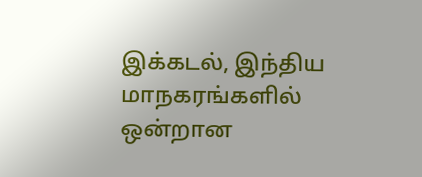இக்கடல், இந்திய மாநகரங்களில் ஒன்றான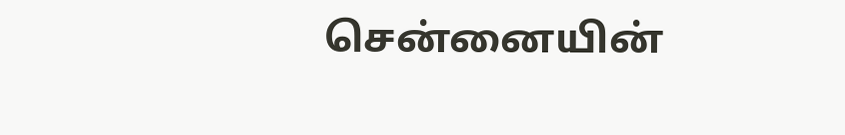சென்னையின்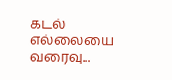கடல் எல்லையை வரைவு...